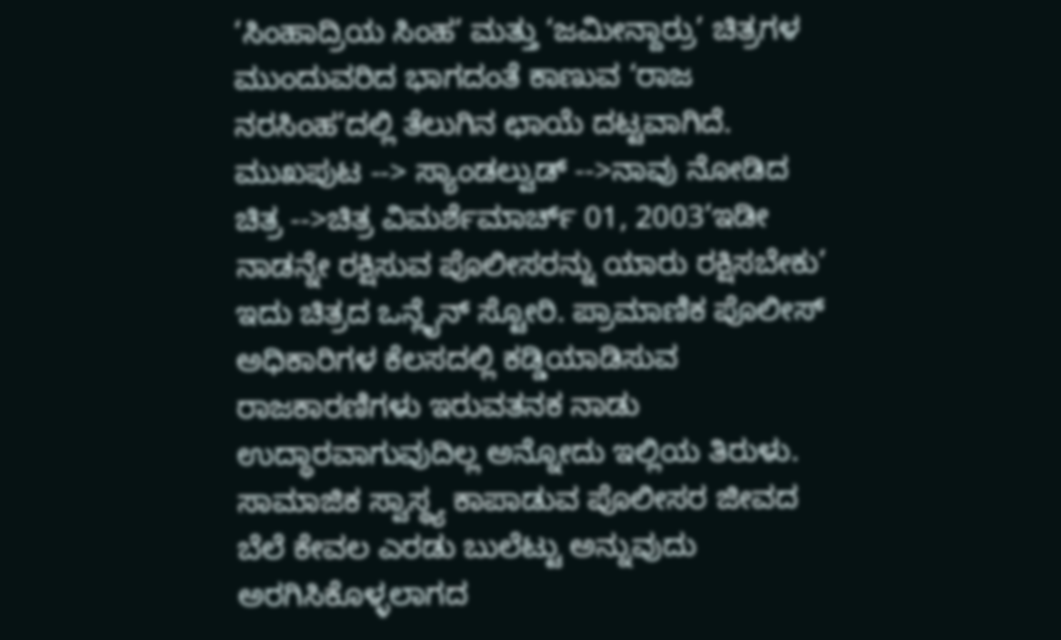‘ಸಿಂಹಾದ್ರಿಯ ಸಿಂಹ’ ಮತ್ತು ‘ಜಮೀನ್ದಾರ್ರು’ ಚಿತ್ರಗಳ ಮುಂದುವರಿದ ಭಾಗದಂತೆ ಕಾಣುವ ‘ರಾಜ ನರಸಿಂಹ’ದಲ್ಲಿ ತೆಲುಗಿನ ಛಾಯೆ ದಟ್ಟವಾಗಿದೆ.
ಮುಖಪುಟ --> ಸ್ಯಾಂಡಲ್ವುಡ್ -->ನಾವು ನೋಡಿದ ಚಿತ್ರ -->ಚಿತ್ರ ವಿಮರ್ಶೆಮಾರ್ಚ್ 01, 2003‘ಇಡೀ ನಾಡನ್ನೇ ರಕ್ಷಿಸುವ ಪೊಲೀಸರನ್ನು ಯಾರು ರಕ್ಷಿಸಬೇಕು’ ಇದು ಚಿತ್ರದ ಒನ್ಲೈನ್ ಸ್ಟೋರಿ. ಪ್ರಾಮಾಣಿಕ ಪೊಲೀಸ್ ಅಧಿಕಾರಿಗಳ ಕೆಲಸದಲ್ಲಿ ಕಡ್ಡಿಯಾಡಿಸುವ ರಾಜಕಾರಣಿಗಳು ಇರುವತನಕ ನಾಡು ಉದ್ಧಾರವಾಗುವುದಿಲ್ಲ ಅನ್ನೋದು ಇಲ್ಲಿಯ ತಿರುಳು. ಸಾಮಾಜಿಕ ಸ್ವಾಸ್ಥ್ಯ ಕಾಪಾಡುವ ಪೊಲೀಸರ ಜೀವದ ಬೆಲೆ ಕೇವಲ ಎರಡು ಬುಲೆಟ್ಟು ಅನ್ನುವುದು ಅರಗಿಸಿಕೊಳ್ಳಲಾಗದ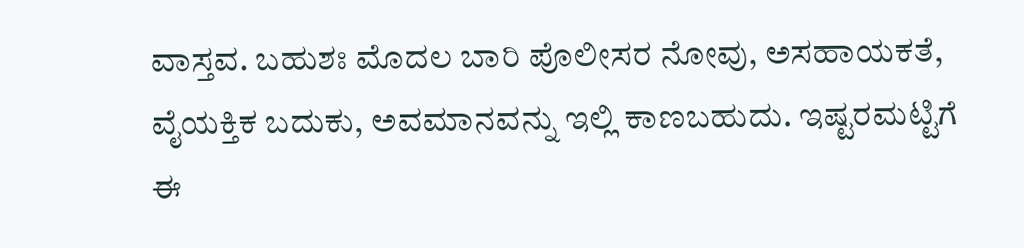ವಾಸ್ತವ. ಬಹುಶಃ ಮೊದಲ ಬಾರಿ ಪೊಲೀಸರ ನೋವು, ಅಸಹಾಯಕತೆ, ವೈಯಕ್ತಿಕ ಬದುಕು, ಅವಮಾನವನ್ನು ಇಲ್ಲಿ ಕಾಣಬಹುದು. ಇಷ್ಟರಮಟ್ಟಿಗೆ ಈ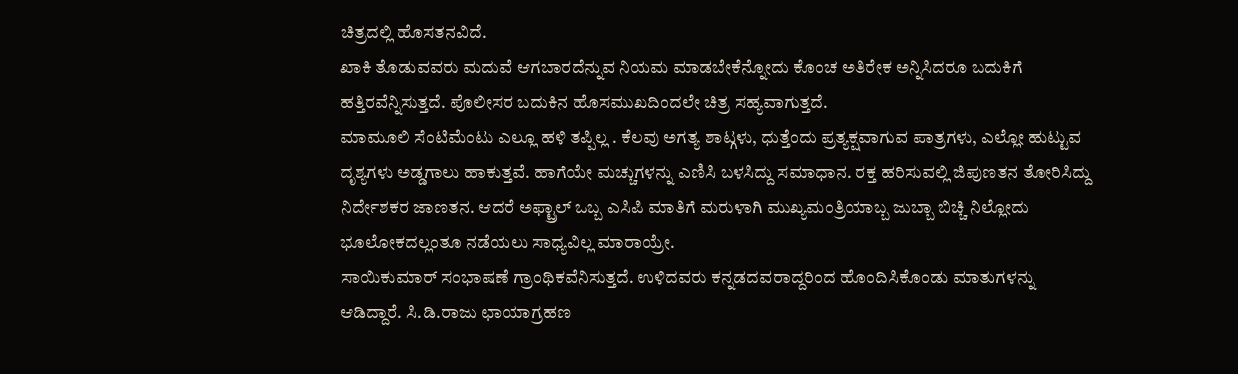ಚಿತ್ರದಲ್ಲಿ ಹೊಸತನವಿದೆ.
ಖಾಕಿ ತೊಡುವವರು ಮದುವೆ ಆಗಬಾರದೆನ್ನುವ ನಿಯಮ ಮಾಡಬೇಕೆನ್ನೋದು ಕೊಂಚ ಅತಿರೇಕ ಅನ್ನಿಸಿದರೂ ಬದುಕಿಗೆ ಹತ್ತಿರವೆನ್ನಿಸುತ್ತದೆ. ಪೊಲೀಸರ ಬದುಕಿನ ಹೊಸಮುಖದಿಂದಲೇ ಚಿತ್ರ ಸಹ್ಯವಾಗುತ್ತದೆ.
ಮಾಮೂಲಿ ಸೆಂಟಿಮೆಂಟು ಎಲ್ಲೂ ಹಳಿ ತಪ್ಪಿಲ್ಲ . ಕೆಲವು ಅಗತ್ಯ ಶಾಟ್ಗಳು, ಧುತ್ತೆಂದು ಪ್ರತ್ಯಕ್ಷವಾಗುವ ಪಾತ್ರಗಳು, ಎಲ್ಲೋ ಹುಟ್ಟುವ ದೃಶ್ಯಗಳು ಅಡ್ಡಗಾಲು ಹಾಕುತ್ತವೆ. ಹಾಗೆಯೇ ಮಚ್ಚುಗಳನ್ನು ಎಣಿಸಿ ಬಳಸಿದ್ದು ಸಮಾಧಾನ. ರಕ್ತ ಹರಿಸುವಲ್ಲಿ ಜಿಪುಣತನ ತೋರಿಸಿದ್ದು ನಿರ್ದೇಶಕರ ಜಾಣತನ. ಆದರೆ ಅಫ್ಟ್ರಾಲ್ ಒಬ್ಬ ಎಸಿಪಿ ಮಾತಿಗೆ ಮರುಳಾಗಿ ಮುಖ್ಯಮಂತ್ರಿಯಾಬ್ಬ ಜುಬ್ಬಾ ಬಿಚ್ಚಿ ನಿಲ್ಲೋದು ಭೂಲೋಕದಲ್ಲಂತೂ ನಡೆಯಲು ಸಾಧ್ಯವಿಲ್ಲ ಮಾರಾಯ್ರೇ.
ಸಾಯಿಕುಮಾರ್ ಸಂಭಾಷಣೆ ಗ್ರಾಂಥಿಕವೆನಿಸುತ್ತದೆ. ಉಳಿದವರು ಕನ್ನಡದವರಾದ್ದರಿಂದ ಹೊಂದಿಸಿಕೊಂಡು ಮಾತುಗಳನ್ನು ಆಡಿದ್ದಾರೆ. ಸಿ.ಡಿ.ರಾಜು ಛಾಯಾಗ್ರಹಣ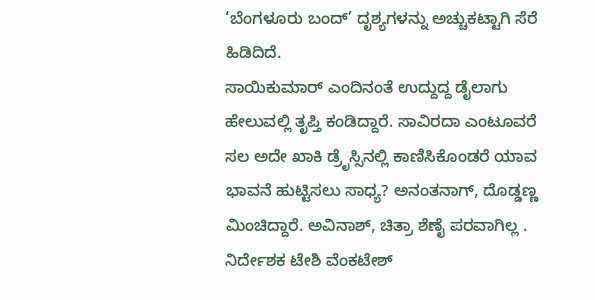‘ಬೆಂಗಳೂರು ಬಂದ್’ ದೃಶ್ಯಗಳನ್ನು ಅಚ್ಚುಕಟ್ಟಾಗಿ ಸೆರೆ ಹಿಡಿದಿದೆ.
ಸಾಯಿಕುಮಾರ್ ಎಂದಿನಂತೆ ಉದ್ದುದ್ದ ಡೈಲಾಗು ಹೇಲುವಲ್ಲಿ ತೃಪ್ತಿ ಕಂಡಿದ್ದಾರೆ. ಸಾವಿರದಾ ಎಂಟೂವರೆ ಸಲ ಅದೇ ಖಾಕಿ ಡ್ರೆೃಸ್ಸಿನಲ್ಲಿ ಕಾಣಿಸಿಕೊಂಡರೆ ಯಾವ ಭಾವನೆ ಹುಟ್ಟಿಸಲು ಸಾಧ್ಯ? ಅನಂತನಾಗ್, ದೊಡ್ಡಣ್ಣ ಮಿಂಚಿದ್ದಾರೆ. ಅವಿನಾಶ್, ಚಿತ್ರಾ ಶೆಣೈ ಪರವಾಗಿಲ್ಲ . ನಿರ್ದೇಶಕ ಟೇಶಿ ವೆಂಕಟೇಶ್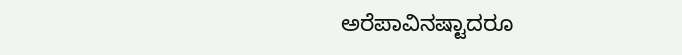ಅರೆಪಾವಿನಷ್ಟಾದರೂ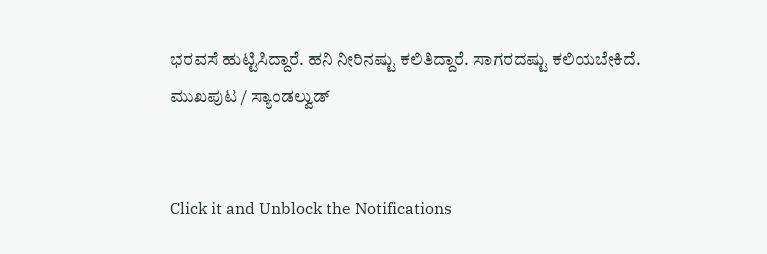ಭರವಸೆ ಹುಟ್ಟಿಸಿದ್ದಾರೆ. ಹನಿ ನೀರಿನಷ್ಟು ಕಲಿತಿದ್ದಾರೆ. ಸಾಗರದಷ್ಟು ಕಲಿಯಬೇಕಿದೆ.
ಮುಖಪುಟ / ಸ್ಯಾಂಡಲ್ವುಡ್


Click it and Unblock the Notifications